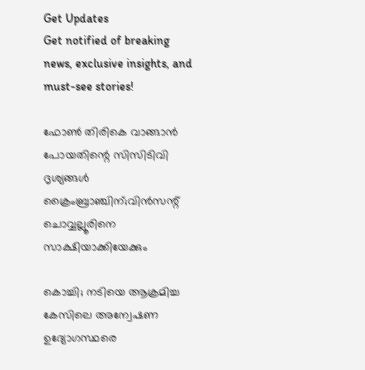Get Updates
Get notified of breaking news, exclusive insights, and must-see stories!

ഫോൺ തിരികെ വാങ്ങാൻ പോയതിന്റെ സിസിടിവി ദൃശ്യങ്ങൾ ക്രൈംബ്രാഞ്ചിന്;വിൻസന്റ് ചൊവ്വല്ലൂരിനെ സാക്ഷിയാക്കിയേക്കും

കൊച്ചി; നടിയെ ആക്രമിച്ച കേസിലെ അന്വേഷണ ഉദ്യോഗസ്ഥരെ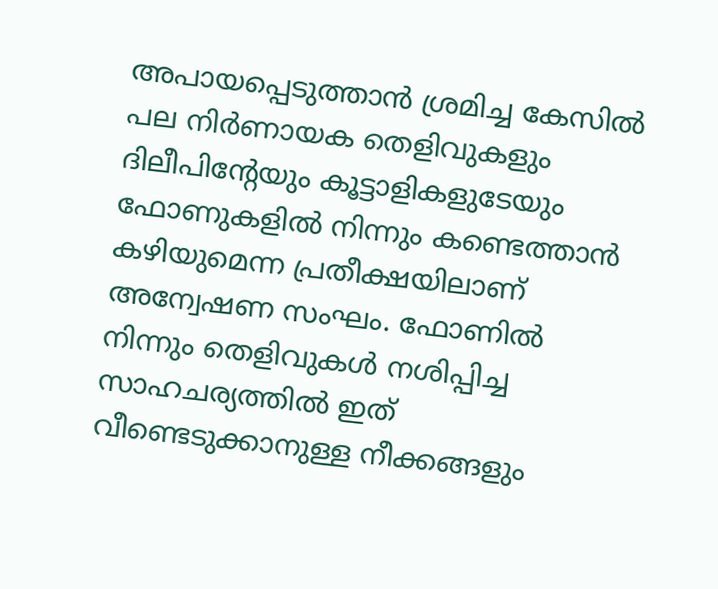അപായപ്പെടുത്താൻ ശ്രമിച്ച കേസിൽ പല നിർണായക തെളിവുകളും ദിലീപിന്റേയും കൂട്ടാളികളുടേയും ഫോണുകളിൽ നിന്നും കണ്ടെത്താൻ കഴിയുമെന്ന പ്രതീക്ഷയിലാണ് അന്വേഷണ സംഘം. ഫോണിൽ നിന്നും തെളിവുകൾ നശിപ്പിച്ച സാഹചര്യത്തിൽ ഇത് വീണ്ടെടുക്കാനുള്ള നീക്കങ്ങളും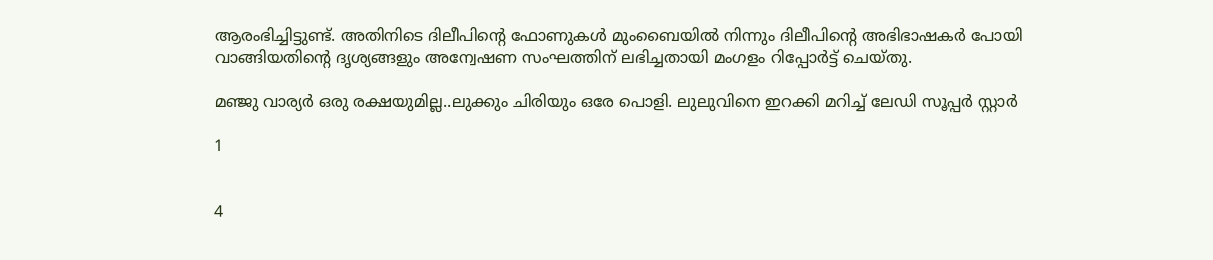ആരംഭിച്ചിട്ടുണ്ട്. അതിനിടെ ദിലീപിന്റെ ഫോണുകൾ മുംബൈയിൽ നിന്നും ദിലീപിന്റെ അഭിഭാഷകർ പോയി വാങ്ങിയതിന്റെ ദൃശ്യങ്ങളും അന്വേഷണ സംഘത്തിന് ലഭിച്ചതായി മംഗളം റിപ്പോർട്ട് ചെയ്തു.

മഞ്ജു വാര്യർ ഒരു രക്ഷയുമില്ല..ലുക്കും ചിരിയും ഒരേ പൊളി. ലുലുവിനെ ഇറക്കി മറിച്ച് ലേഡി സൂപ്പർ സ്റ്റാർ

1


4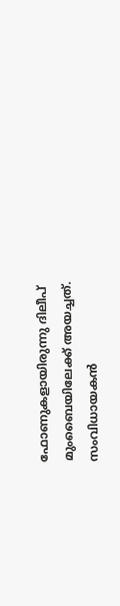ഫോണുകളായിരുന്നു ദിലീപ് മുംബൈയിലേക്ക് അയച്ചത്. സംവിധായകൻ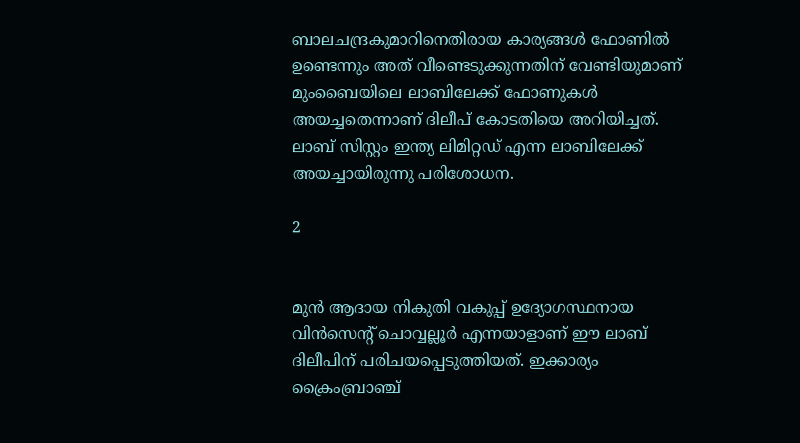ബാലചന്ദ്രകുമാറിനെതിരായ കാര്യങ്ങൾ ഫോണിൽ ഉണ്ടെന്നും അത് വീണ്ടെടുക്കുന്നതിന് വേണ്ടിയുമാണ് മുംബൈയിലെ ലാബിലേക്ക് ഫോണുകൾ അയച്ചതെന്നാണ് ദിലീപ് കോടതിയെ അറിയിച്ചത്. ലാബ് സിസ്റ്റം ഇന്ത്യ ലിമിറ്റഡ് എന്ന ലാബിലേക്ക് അയച്ചായിരുന്നു പരിശോധന.

2


മുൻ ആദായ നികുതി വകുപ്പ് ഉദ്യോഗസ്ഥനായ വിൻസെന്റ് ചൊവ്വല്ലൂർ എന്നയാളാണ് ഈ ലാബ് ദിലീപിന് പരിചയപ്പെടുത്തിയത്. ഇക്കാര്യം ക്രൈംബ്രാഞ്ച്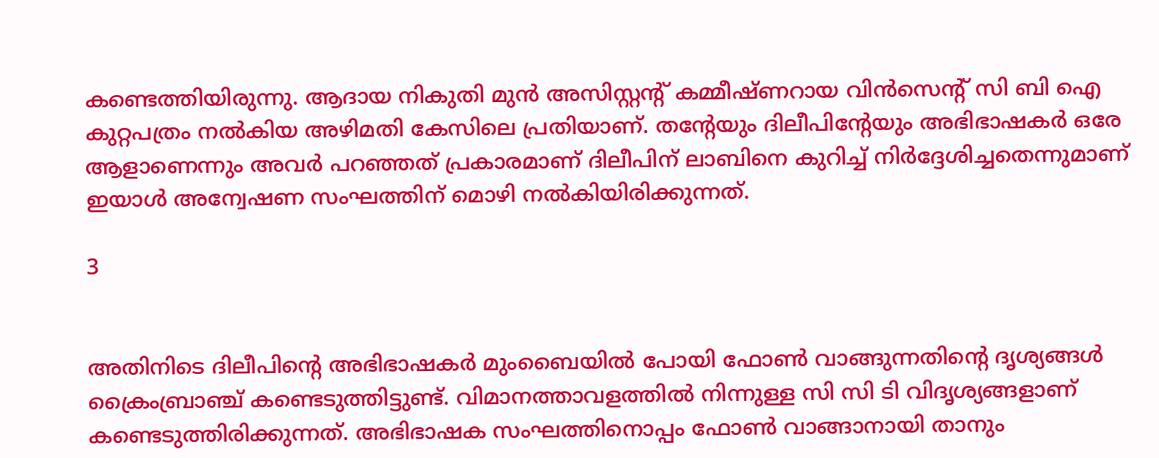കണ്ടെത്തിയിരുന്നു. ആദായ നികുതി മുൻ അസിസ്റ്റന്റ് കമ്മീഷ്ണറായ വിൻസെന്റ് സി ബി ഐ കുറ്റപത്രം നൽകിയ അഴിമതി കേസിലെ പ്രതിയാണ്. തന്റേയും ദിലീപിന്റേയും അഭിഭാഷകർ ഒരേ ആളാണെന്നും അവർ പറഞ്ഞത് പ്രകാരമാണ് ദിലീപിന് ലാബിനെ കുറിച്ച് നിർദ്ദേശിച്ചതെന്നുമാണ് ഇയാൾ അന്വേഷണ സംഘത്തിന് മൊഴി നൽകിയിരിക്കുന്നത്.

3


അതിനിടെ ദിലീപിന്റെ അഭിഭാഷകർ മുംബൈയിൽ പോയി ഫോൺ വാങ്ങുന്നതിന്റെ ദൃശ്യങ്ങൾ ക്രൈംബ്രാഞ്ച് കണ്ടെടുത്തിട്ടുണ്ട്. വിമാനത്താവളത്തിൽ നിന്നുള്ള സി സി ടി വിദൃശ്യങ്ങളാണ് കണ്ടെടുത്തിരിക്കുന്നത്. അഭിഭാഷക സംഘത്തിനൊപ്പം ഫോൺ വാങ്ങാനായി താനും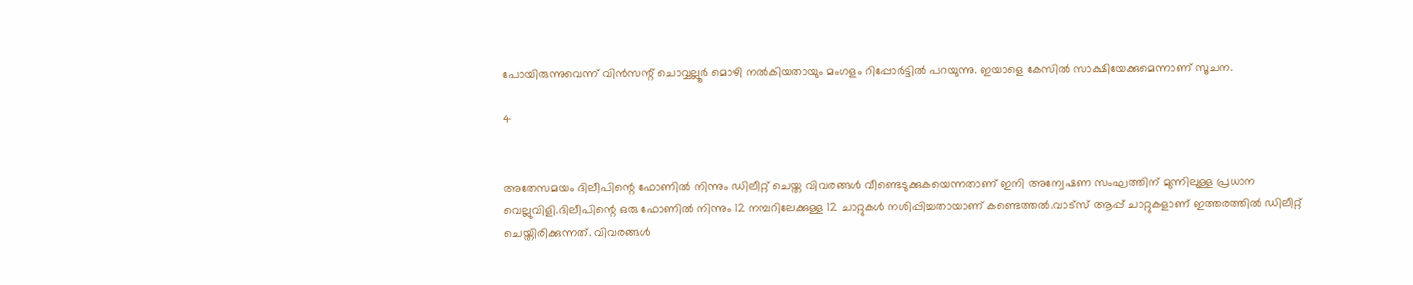പോയിരുന്നുവെന്ന് വിൻസന്റ് ചൊവ്വല്ലൂർ മൊഴി നൽകിയതായും മംഗളം റിപ്പോർട്ടിൽ പറയുന്നു. ഇയാളെ കേസിൽ സാക്ഷിയേക്കുമെന്നാണ് സൂചന.

4


അതേസമയം ദിലീപിന്റെ ഫോണിൽ നിന്നും ഡിലീറ്റ് ചെയ്ത വിവരങ്ങൾ വീണ്ടെടുക്കുകയെന്നതാണ് ഇനി അന്വേഷണ സംഘത്തിന് മുന്നിലുള്ള പ്രധാന വെല്ലുവിളി.ദിലീപിന്റെ ഒരു ഫോണിൽ നിന്നും 12 നമ്പറിലേക്കുള്ള 12 ചാറ്റുകൾ നശിപ്പിച്ചതായാണ് കണ്ടെത്തൽ.വാട്സ് ആപ്പ് ചാറ്റുകളാണ് ഇത്തരത്തിൽ ഡിലീറ്റ് ചെയ്തിരിക്കുന്നത്. വിവരങ്ങൾ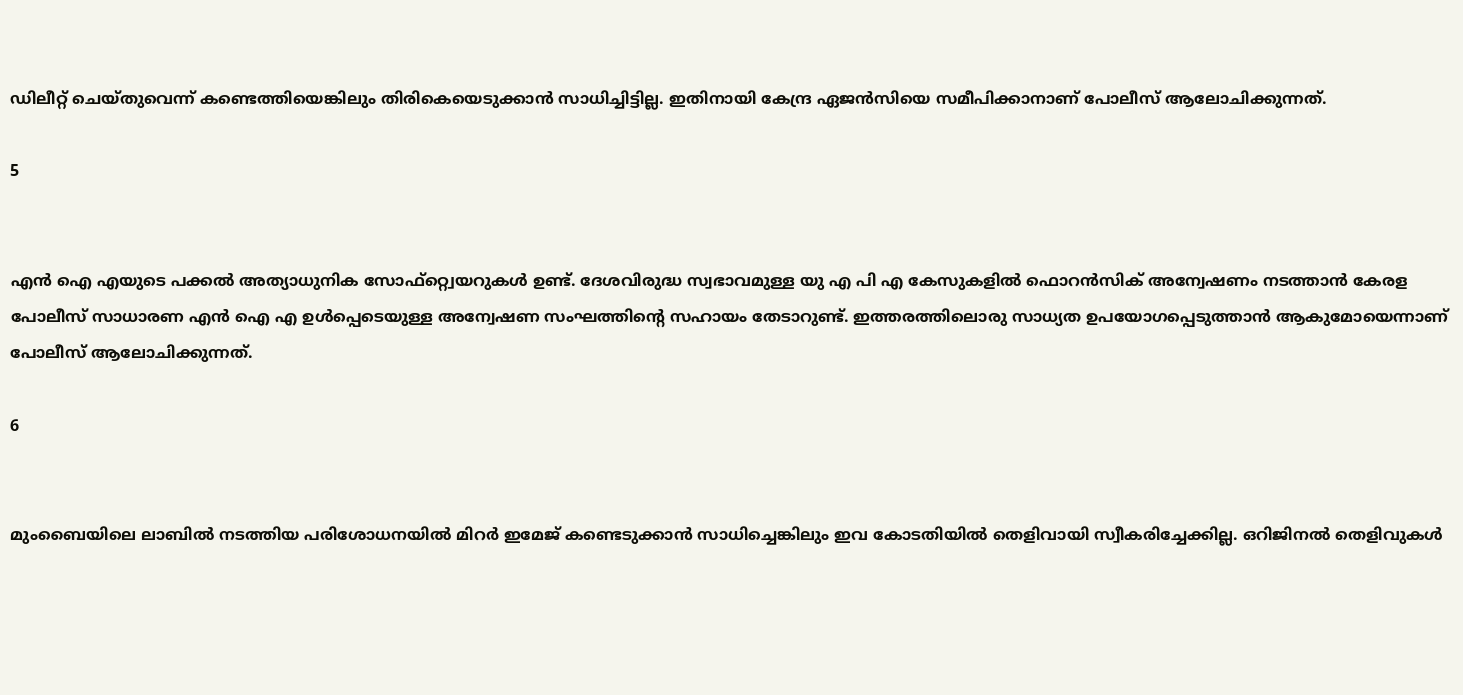ഡിലീറ്റ് ചെയ്തുവെന്ന് കണ്ടെത്തിയെങ്കിലും തിരികെയെടുക്കാൻ സാധിച്ചിട്ടില്ല. ഇതിനായി കേന്ദ്ര ഏജൻസിയെ സമീപിക്കാനാണ് പോലീസ് ആലോചിക്കുന്നത്.

5


എൻ ഐ എയുടെ പക്കൽ അത്യാധുനിക സോഫ്റ്റ്വെയറുകൾ ഉണ്ട്. ദേശവിരുദ്ധ സ്വഭാവമുള്ള യു എ പി എ കേസുകളിൽ ഫൊറൻസിക് അന്വേഷണം നടത്താൻ കേരള പോലീസ് സാധാരണ എൻ ഐ എ ഉൾപ്പെടെയുള്ള അന്വേഷണ സംഘത്തിന്റെ സഹായം തേടാറുണ്ട്. ഇത്തരത്തിലൊരു സാധ്യത ഉപയോഗപ്പെടുത്താൻ ആകുമോയെന്നാണ് പോലീസ് ആലോചിക്കുന്നത്.

6


മുംബൈയിലെ ലാബിൽ നടത്തിയ പരിശോധനയിൽ മിറർ ഇമേജ് കണ്ടെടുക്കാൻ സാധിച്ചെങ്കിലും ഇവ കോടതിയിൽ തെളിവായി സ്വീകരിച്ചേക്കില്ല. ഒറിജിനൽ തെളിവുകൾ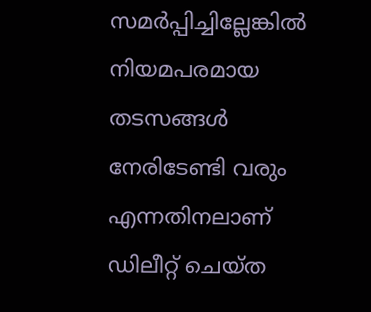സമർപ്പിച്ചില്ലേങ്കിൽ നിയമപരമായ തടസങ്ങൾ നേരിടേണ്ടി വരും എന്നതിനലാണ് ഡിലീറ്റ് ചെയ്ത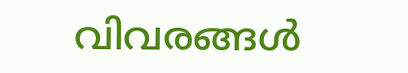വിവരങ്ങൾ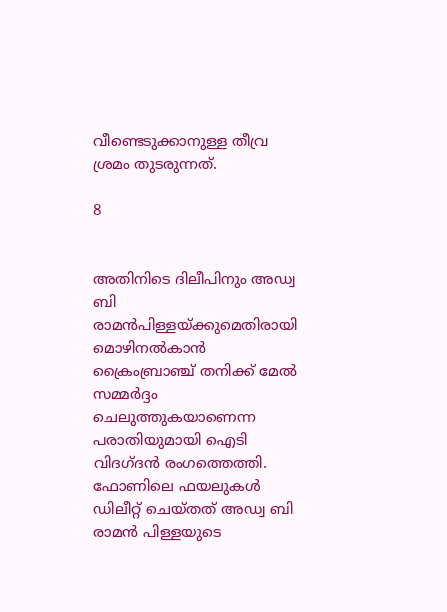വീണ്ടെടുക്കാനുള്ള തീവ്ര ശ്രമം തുടരുന്നത്.

8


അതിനിടെ ദിലീപിനും അഡ്വ ബി രാമന്‍പിള്ളയ്ക്കുമെതിരായി മൊഴിനല്‍കാന്‍ ക്രൈംബ്രാഞ്ച് തനിക്ക് മേൽ സമ്മർദ്ദം ചെലുത്തുകയാണെന്ന പരാതിയുമായി ഐടി വിദഗ്ദൻ രംഗത്തെത്തി. ഫോണിലെ ഫയലുകള്‍ ഡിലീറ്റ് ചെയ്തത് അഡ്വ ബി രാമന്‍ പിള്ളയുടെ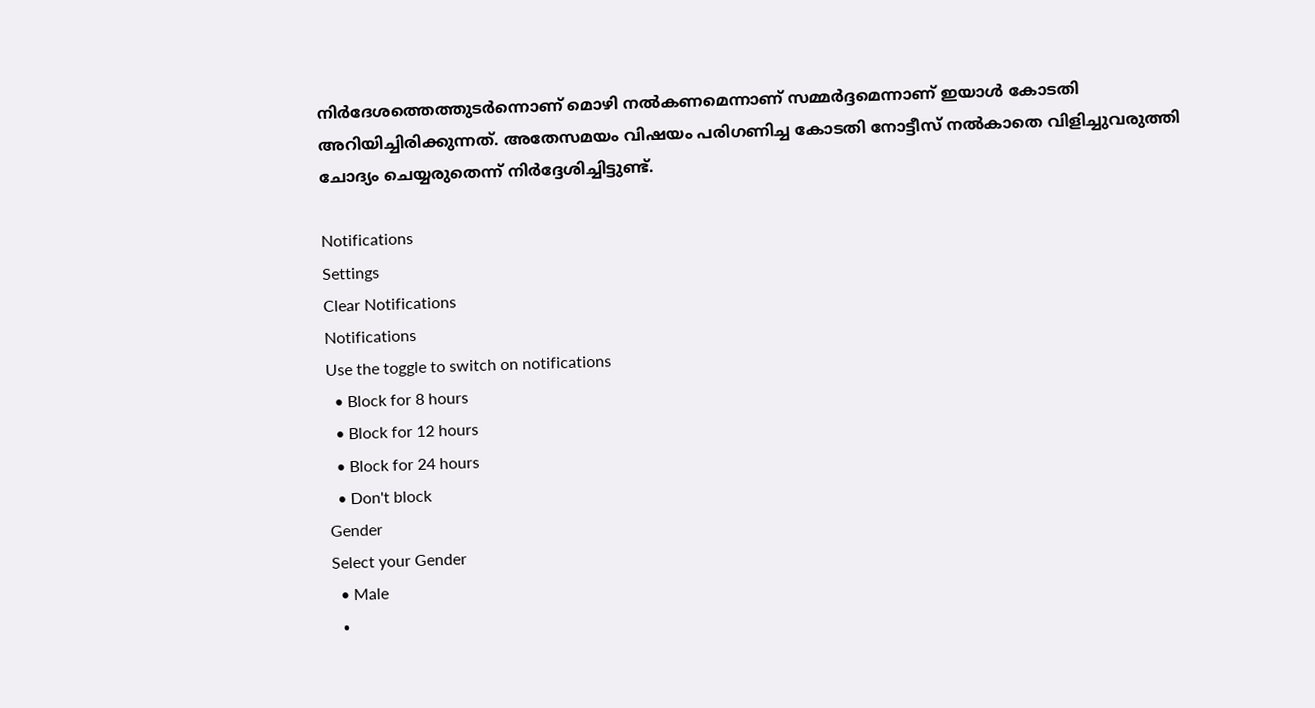നിര്‍ദേശത്തെത്തുടര്‍ന്നൊണ് മൊഴി നൽകണമെന്നാണ് സമ്മർദ്ദമെന്നാണ് ഇയാൾ കോടതി അറിയിച്ചിരിക്കുന്നത്. അതേസമയം വിഷയം പരിഗണിച്ച കോടതി നോട്ടീസ് നല്‍കാതെ വിളിച്ചുവരുത്തി ചോദ്യം ചെയ്യരുതെന്ന് നിർദ്ദേശിച്ചിട്ടുണ്ട്.

Notifications
Settings
Clear Notifications
Notifications
Use the toggle to switch on notifications
  • Block for 8 hours
  • Block for 12 hours
  • Block for 24 hours
  • Don't block
Gender
Select your Gender
  • Male
  •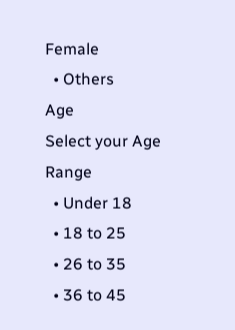Female
  • Others
Age
Select your Age Range
  • Under 18
  • 18 to 25
  • 26 to 35
  • 36 to 45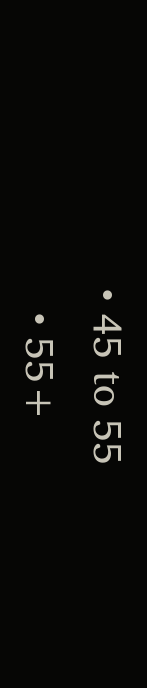• 45 to 55
  • 55+